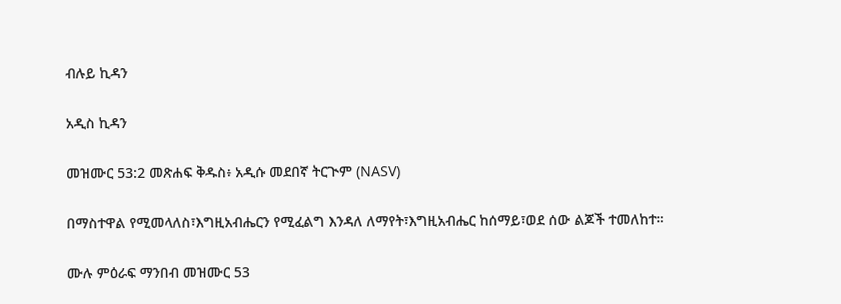ብሉይ ኪዳን

አዲስ ኪዳን

መዝሙር 53:2 መጽሐፍ ቅዱስ፥ አዲሱ መደበኛ ትርጒም (NASV)

በማስተዋል የሚመላለስ፣እግዚአብሔርን የሚፈልግ እንዳለ ለማየት፣እግዚአብሔር ከሰማይ፣ወደ ሰው ልጆች ተመለከተ።

ሙሉ ምዕራፍ ማንበብ መዝሙር 53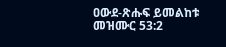ዐውደ-ጽሑፍ ይመልከቱ መዝሙር 53:2